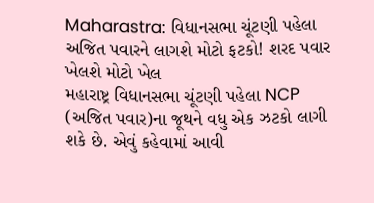Maharastra: વિધાનસભા ચૂંટણી પહેલા અજિત પવારને લાગશે મોટો ફટકો! શરદ પવાર ખેલશે મોટો ખેલ
મહારાષ્ટ્ર વિધાનસભા ચૂંટણી પહેલા NCP (અજિત પવાર)ના જૂથને વધુ એક ઝટકો લાગી શકે છે. એવું કહેવામાં આવી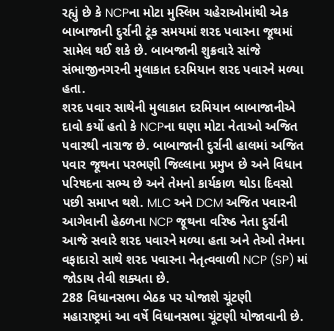રહ્યું છે કે NCPના મોટા મુસ્લિમ ચહેરાઓમાંથી એક બાબાજાની દુર્રાની ટૂંક સમયમાં શરદ પવારના જૂથમાં સામેલ થઈ શકે છે. બાબજાની શુક્રવારે સાંજે સંભાજીનગરની મુલાકાત દરમિયાન શરદ પવારને મળ્યા હતા.
શરદ પવાર સાથેની મુલાકાત દરમિયાન બાબાજાનીએ દાવો કર્યો હતો કે NCPના ઘણા મોટા નેતાઓ અજિત પવારથી નારાજ છે. બાબાજાની દુર્રાની હાલમાં અજિત પવાર જૂથના પરભણી જિલ્લાના પ્રમુખ છે અને વિધાન પરિષદના સભ્ય છે અને તેમનો કાર્યકાળ થોડા દિવસો પછી સમાપ્ત થશે. MLC અને DCM અજિત પવારની આગેવાની હેઠળના NCP જૂથના વરિષ્ઠ નેતા દુર્રાની આજે સવારે શરદ પવારને મળ્યા હતા અને તેઓ તેમના વફાદારો સાથે શરદ પવારના નેતૃત્વવાળી NCP (SP) માં જોડાય તેવી શક્યતા છે.
288 વિધાનસભા બેઠક પર યોજાશે ચૂંટણી
મહારાષ્ટ્રમાં આ વર્ષે વિધાનસભા ચૂંટણી યોજાવાની છે.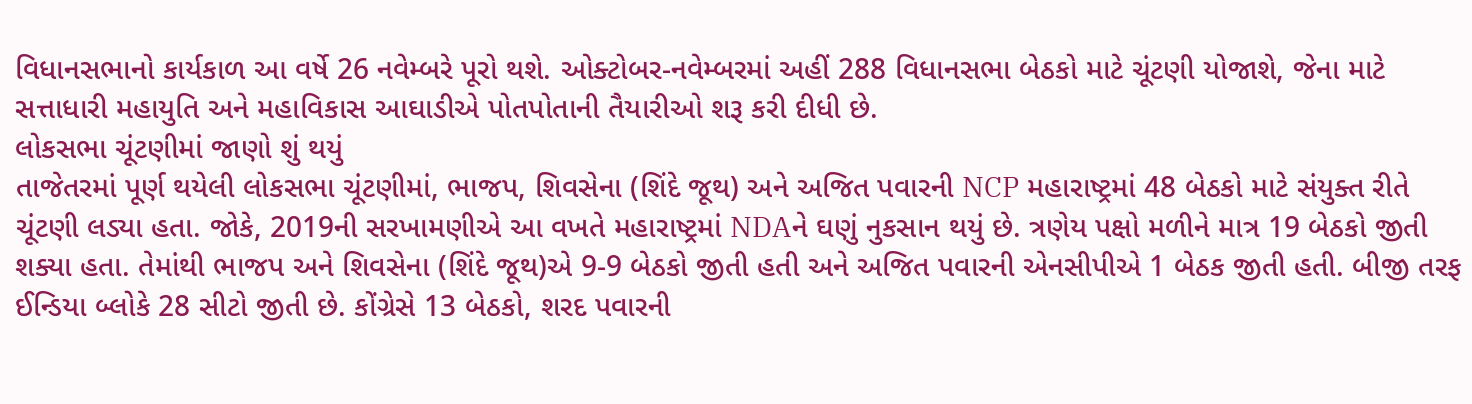વિધાનસભાનો કાર્યકાળ આ વર્ષે 26 નવેમ્બરે પૂરો થશે. ઓક્ટોબર-નવેમ્બરમાં અહીં 288 વિધાનસભા બેઠકો માટે ચૂંટણી યોજાશે, જેના માટે સત્તાધારી મહાયુતિ અને મહાવિકાસ આઘાડીએ પોતપોતાની તૈયારીઓ શરૂ કરી દીધી છે.
લોકસભા ચૂંટણીમાં જાણો શું થયું
તાજેતરમાં પૂર્ણ થયેલી લોકસભા ચૂંટણીમાં, ભાજપ, શિવસેના (શિંદે જૂથ) અને અજિત પવારની NCP મહારાષ્ટ્રમાં 48 બેઠકો માટે સંયુક્ત રીતે ચૂંટણી લડ્યા હતા. જોકે, 2019ની સરખામણીએ આ વખતે મહારાષ્ટ્રમાં NDAને ઘણું નુકસાન થયું છે. ત્રણેય પક્ષો મળીને માત્ર 19 બેઠકો જીતી શક્યા હતા. તેમાંથી ભાજપ અને શિવસેના (શિંદે જૂથ)એ 9-9 બેઠકો જીતી હતી અને અજિત પવારની એનસીપીએ 1 બેઠક જીતી હતી. બીજી તરફ ઈન્ડિયા બ્લોકે 28 સીટો જીતી છે. કોંગ્રેસે 13 બેઠકો, શરદ પવારની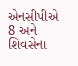એનસીપીએ 8 અને શિવસેના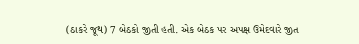(ઠાકરે જૂથ) 7 બેઠકો જીતી હતી. એક બેઠક પર અપક્ષ ઉમેદવારે જીત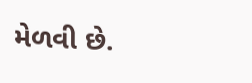મેળવી છે.